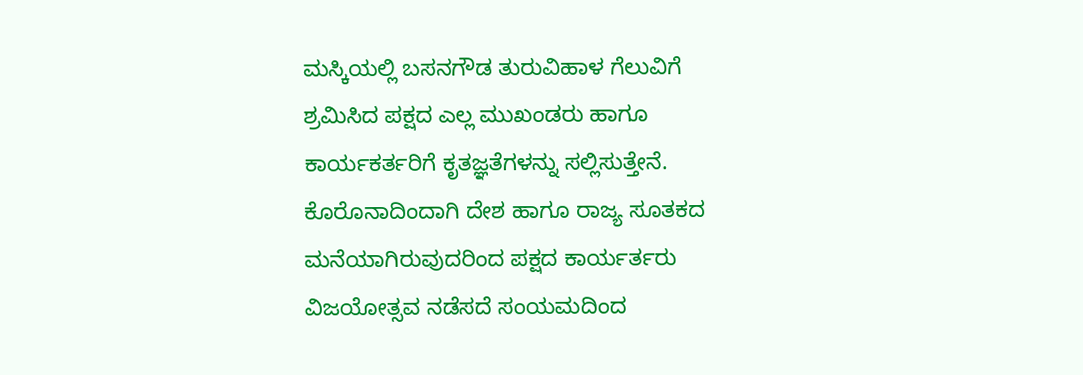ಮಸ್ಕಿಯಲ್ಲಿ ಬಸನಗೌಡ ತುರುವಿಹಾಳ ಗೆಲುವಿಗೆ ಶ್ರಮಿಸಿದ ಪಕ್ಷದ ಎಲ್ಲ ಮುಖಂಡರು ಹಾಗೂ ಕಾರ್ಯಕರ್ತರಿಗೆ ಕೃತಜ್ಞತೆಗಳನ್ನು ಸಲ್ಲಿಸುತ್ತೇನೆ.
ಕೊರೊನಾದಿಂದಾಗಿ ದೇಶ ಹಾಗೂ ರಾಜ್ಯ ಸೂತಕದ ಮನೆಯಾಗಿರುವುದರಿಂದ ಪಕ್ಷದ ಕಾರ್ಯರ್ತರು ವಿಜಯೋತ್ಸವ ನಡೆಸದೆ ಸಂಯಮದಿಂದ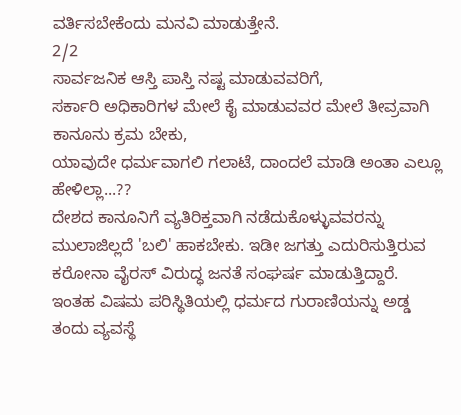ವರ್ತಿಸಬೇಕೆಂದು ಮನವಿ ಮಾಡುತ್ತೇನೆ.
2/2
ಸಾರ್ವಜನಿಕ ಆಸ್ತಿ ಪಾಸ್ತಿ ನಷ್ಟ ಮಾಡುವವರಿಗೆ,
ಸರ್ಕಾರಿ ಅಧಿಕಾರಿಗಳ ಮೇಲೆ ಕೈ ಮಾಡುವವರ ಮೇಲೆ ತೀವ್ರವಾಗಿ ಕಾನೂನು ಕ್ರಮ ಬೇಕು,
ಯಾವುದೇ ಧರ್ಮವಾಗಲಿ ಗಲಾಟೆ, ದಾಂದಲೆ ಮಾಡಿ ಅಂತಾ ಎಲ್ಲೂ ಹೇಳಿಲ್ಲಾ...??
ದೇಶದ ಕಾನೂನಿಗೆ ವ್ಯತಿರಿಕ್ತವಾಗಿ ನಡೆದುಕೊಳ್ಳುವವರನ್ನು ಮುಲಾಜಿಲ್ಲದೆ 'ಬಲಿ' ಹಾಕಬೇಕು. ಇಡೀ ಜಗತ್ತು ಎದುರಿಸುತ್ತಿರುವ ಕರೋನಾ ವೈರಸ್ ವಿರುದ್ಧ ಜನತೆ ಸಂಘರ್ಷ ಮಾಡುತ್ತಿದ್ದಾರೆ. ಇಂತಹ ವಿಷಮ ಪರಿಸ್ಥಿತಿಯಲ್ಲಿ ಧರ್ಮದ ಗುರಾಣಿಯನ್ನು ಅಡ್ಡ ತಂದು ವ್ಯವಸ್ಥೆ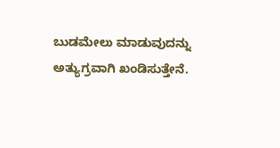ಬುಡಮೇಲು ಮಾಡುವುದನ್ನು ಅತ್ಯುಗ್ರವಾಗಿ ಖಂಡಿಸುತ್ತೇನೆ.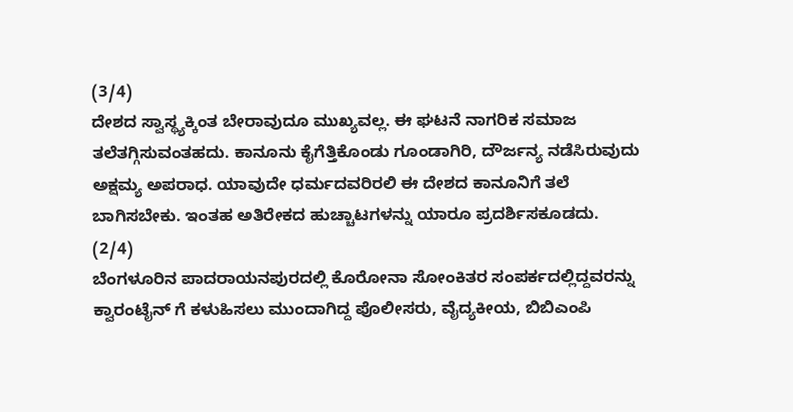(3/4)
ದೇಶದ ಸ್ವಾಸ್ಥ್ಯಕ್ಕಿಂತ ಬೇರಾವುದೂ ಮುಖ್ಯವಲ್ಲ. ಈ ಘಟನೆ ನಾಗರಿಕ ಸಮಾಜ ತಲೆತಗ್ಗಿಸುವಂತಹದು. ಕಾನೂನು ಕೈಗೆತ್ತಿಕೊಂಡು ಗೂಂಡಾಗಿರಿ, ದೌರ್ಜನ್ಯ ನಡೆಸಿರುವುದು ಅಕ್ಷಮ್ಯ ಅಪರಾಧ. ಯಾವುದೇ ಧರ್ಮದವರಿರಲಿ ಈ ದೇಶದ ಕಾನೂನಿಗೆ ತಲೆ ಬಾಗಿಸಬೇಕು. ಇಂತಹ ಅತಿರೇಕದ ಹುಚ್ಚಾಟಗಳನ್ನು ಯಾರೂ ಪ್ರದರ್ಶಿಸಕೂಡದು.
(2/4)
ಬೆಂಗಳೂರಿನ ಪಾದರಾಯನಪುರದಲ್ಲಿ ಕೊರೋನಾ ಸೋಂಕಿತರ ಸಂಪರ್ಕದಲ್ಲಿದ್ದವರನ್ನು ಕ್ವಾರಂಟೈನ್ ಗೆ ಕಳುಹಿಸಲು ಮುಂದಾಗಿದ್ದ ಪೊಲೀಸರು, ವೈದ್ಯಕೀಯ, ಬಿಬಿಎಂಪಿ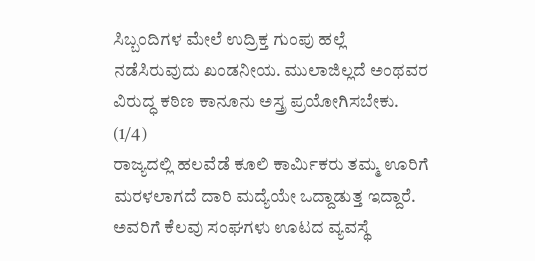ಸಿಬ್ಬಂದಿಗಳ ಮೇಲೆ ಉದ್ರಿಕ್ತ ಗುಂಪು ಹಲ್ಲೆ ನಡೆಸಿರುವುದು ಖಂಡನೀಯ. ಮುಲಾಜಿಲ್ಲದೆ ಅಂಥವರ ವಿರುದ್ಧ ಕಠಿಣ ಕಾನೂನು ಅಸ್ತ್ರ ಪ್ರಯೋಗಿಸಬೇಕು.
(1/4)
ರಾಜ್ಯದಲ್ಲಿ ಹಲವೆಡೆ ಕೂಲಿ ಕಾರ್ಮಿಕರು ತಮ್ಮ ಊರಿಗೆ ಮರಳಲಾಗದೆ ದಾರಿ ಮದ್ಯೆಯೇ ಒದ್ದಾಡುತ್ತ ಇದ್ದಾರೆ. ಅವರಿಗೆ ಕೆಲವು ಸಂಘಗಳು ಊಟದ ವ್ಯವಸ್ಥೆ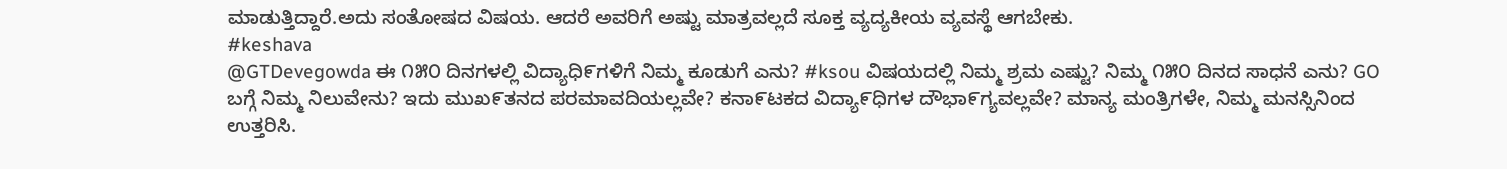ಮಾಡುತ್ತಿದ್ದಾರೆ.ಅದು ಸಂತೋಷದ ವಿಷಯ. ಆದರೆ ಅವರಿಗೆ ಅಷ್ಟು ಮಾತ್ರವಲ್ಲದೆ ಸೂಕ್ತ ವ್ಯದ್ಯಕೀಯ ವ್ಯವಸ್ಥೆ ಆಗಬೇಕು.
#keshava
@GTDevegowda ಈ ೧೫೦ ದಿನಗಳಲ್ಲಿ ವಿದ್ಯಾಧಿ೯ಗಳಿಗೆ ನಿಮ್ಮ ಕೂಡುಗೆ ಎನು? #ksou ವಿಷಯದಲ್ಲಿ ನಿಮ್ಮ ಶ್ರಮ ಎಷ್ಟು? ನಿಮ್ಮ ೧೫೦ ದಿನದ ಸಾಧನೆ ಎನು? GO ಬಗ್ಗೆ ನಿಮ್ಮ ನಿಲುವೇನು? ಇದು ಮುಖ೯ತನದ ಪರಮಾವದಿಯಲ್ಲವೇ? ಕನಾ೯ಟಕದ ವಿದ್ಯಾ೯ಧಿಗಳ ದೌಭಾ೯ಗ್ಯವಲ್ಲವೇ? ಮಾನ್ಯ ಮಂತ್ರಿಗಳೇ, ನಿಮ್ಮ ಮನಸ್ಸಿನಿಂದ ಉತ್ತರಿಸಿ.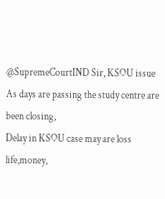@SupremeCourtIND Sir, KSOU issue
As days are passing the study centre are been closing,
Delay in KSOU case may are loss life,money,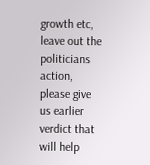growth etc, leave out the politicians action, please give us earlier verdict that will help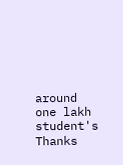around one lakh student's
Thanks